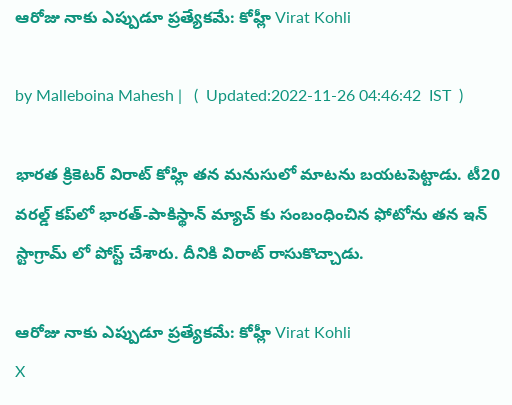ఆరోజు నాకు ఎప్పుడూ ప్రత్యేకమే: కోహ్లీ Virat Kohli

by Malleboina Mahesh |   (  Updated:2022-11-26 04:46:42  IST  )

భారత క్రికెటర్ విరాట్ కోహ్లి తన మనుసులో మాటను బయటపెట్టాడు. టీ20 వరల్డ్ కప్‌లో భారత్-పాకిస్థాన్ మ్యాచ్‌ కు సంబంధించిన ఫోటోను తన ఇన్ స్టాగ్రామ్ లో పోస్ట్ చేశారు. దీనికి విరాట్ రాసుకొచ్చాడు.

ఆరోజు నాకు ఎప్పుడూ ప్రత్యేకమే: కోహ్లీ Virat Kohli
X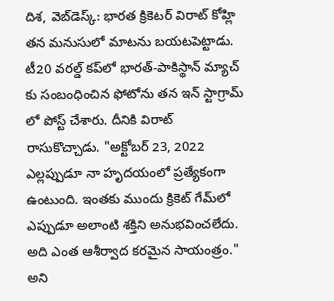దిశ, వెబ్‌డెస్క్: భారత క్రికెటర్ విరాట్ కోహ్లి తన మనుసులో మాటను బయటపెట్టాడు. టీ20 వరల్డ్ కప్‌లో భారత్-పాకిస్థాన్ మ్యాచ్‌ కు సంబంధించిన ఫోటోను తన ఇన్ స్టాగ్రామ్ లో పోస్ట్ చేశారు. దీనికి విరాట్ రాసుకొచ్చాడు. "అక్టోబర్ 23, 2022 ఎల్లప్పుడూ నా హృదయంలో ప్రత్యేకంగా ఉంటుంది. ఇంతకు ముందు క్రికెట్ గేమ్‌లో ఎప్పుడూ అలాంటి శక్తిని అనుభవించలేదు. అది ఎంత ఆశీర్వాద కరమైన సాయంత్రం." అని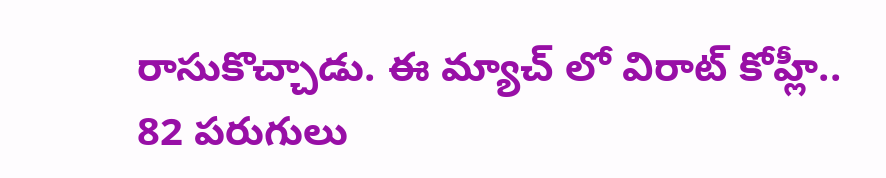రాసుకొచ్చాడు. ఈ మ్యాచ్ లో విరాట్ కోహ్లీ.. 82 పరుగులు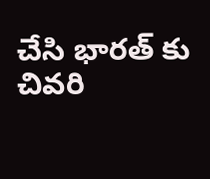చేసి భారత్ కు చివరి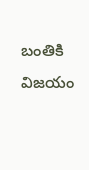బంతికి విజయం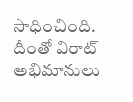సాధించింది. దీంతో విరాట్ అభిమానులు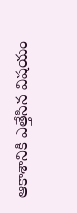ఆకాశానికి ఎత్తేసిన విషయం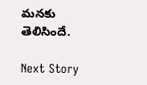మనకు తెలిసిందే.

Next Story